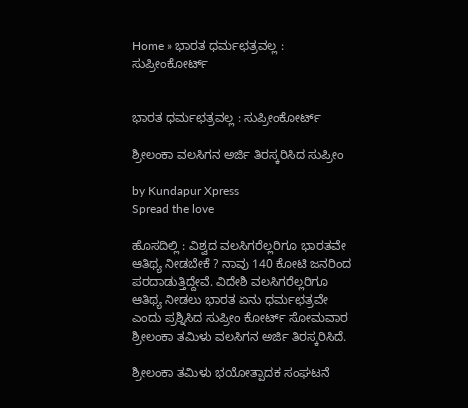Home » ಭಾರತ ಧರ್ಮಛತ್ರವಲ್ಲ : ಸುಪ್ರೀಂಕೋರ್ಟ್


ಭಾರತ ಧರ್ಮಛತ್ರವಲ್ಲ : ಸುಪ್ರೀಂಕೋರ್ಟ್

ಶ್ರೀಲಂಕಾ ವಲಸಿಗನ ಅರ್ಜಿ ತಿರಸ್ಕರಿಸಿದ ಸುಪ್ರೀಂ

by Kundapur Xpress
Spread the love

ಹೊಸದಿಲ್ಲಿ : ವಿಶ್ವದ ವಲಸಿಗರೆಲ್ಲರಿಗೂ ಭಾರತವೇ ಆತಿಥ್ಯ ನೀಡಬೇಕೆ ? ನಾವು 140 ಕೋಟಿ ಜನರಿಂದ ಪರದಾಡುತ್ತಿದ್ದೇವೆ. ವಿದೇಶಿ ವಲಸಿಗರೆಲ್ಲರಿಗೂ ಆತಿಥ್ಯ ನೀಡಲು ಭಾರತ ಏನು ಧರ್ಮಛತ್ರವೇ ಎಂದು ಪ್ರಶ್ನಿಸಿದ ಸುಪ್ರೀಂ ಕೋರ್ಟ್ ಸೋಮವಾರ ಶ್ರೀಲಂಕಾ ತಮಿಳು ವಲಸಿಗನ ಅರ್ಜಿ ತಿರಸ್ಕರಿಸಿದೆ.

ಶ್ರೀಲಂಕಾ ತಮಿಳು ಭಯೋತ್ಪಾದಕ ಸಂಘಟನೆ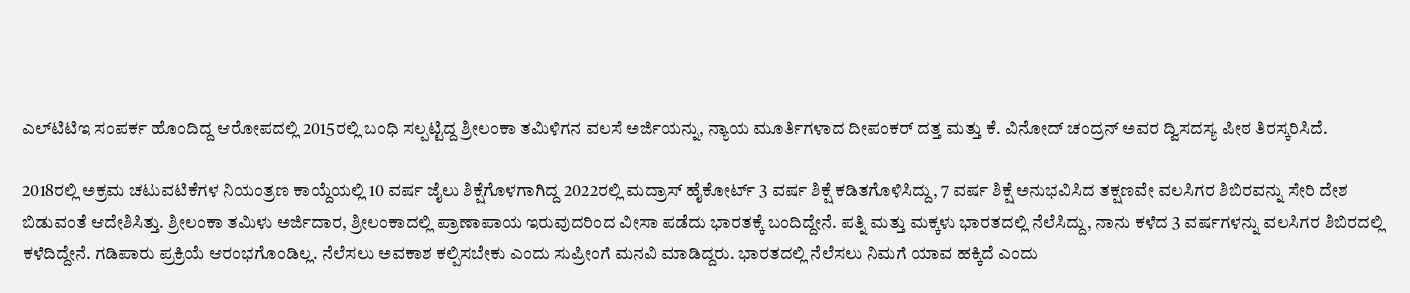ಎಲ್‌ಟಿಟಿಇ ಸಂಪರ್ಕ ಹೊಂದಿದ್ದ ಆರೋಪದಲ್ಲಿ 2015ರಲ್ಲಿ ಬಂಧಿ ಸಲ್ಪಟ್ಟಿದ್ದ ಶ್ರೀಲಂಕಾ ತಮಿಳಿಗನ ವಲಸೆ ಅರ್ಜಿಯನ್ನು, ನ್ಯಾಯ ಮೂರ್ತಿಗಳಾದ ದೀಪಂಕರ್ ದತ್ತ ಮತ್ತು ಕೆ. ವಿನೋದ್ ಚಂದ್ರನ್ ಅವರ ದ್ವಿಸದಸ್ಯ ಪೀಠ ತಿರಸ್ಕರಿಸಿದೆ.

2018ರಲ್ಲಿ ಅಕ್ರಮ ಚಟುವಟಿಕೆಗಳ ನಿಯಂತ್ರಣ ಕಾಯ್ದೆಯಲ್ಲಿ 10 ವರ್ಷ ಜೈಲು ಶಿಕ್ಷೆಗೊಳಗಾಗಿದ್ದ 2022ರಲ್ಲಿ ಮದ್ರಾಸ್ ಹೈಕೋರ್ಟ್ 3 ವರ್ಷ ಶಿಕ್ಷೆ ಕಡಿತಗೊಳಿಸಿದ್ದು, 7 ವರ್ಷ ಶಿಕ್ಷೆ ಅನುಭವಿಸಿದ ತಕ್ಷಣವೇ ವಲಸಿಗರ ಶಿಬಿರವನ್ನು ಸೇರಿ ದೇಶ ಬಿಡುವಂತೆ ಆದೇಶಿಸಿತ್ತು. ಶ್ರೀಲಂಕಾ ತಮಿಳು ಅರ್ಜಿದಾರ, ಶ್ರೀಲಂಕಾದಲ್ಲಿ ಪ್ರಾಣಾಪಾಯ ಇರುವುದರಿಂದ ವೀಸಾ ಪಡೆದು ಭಾರತಕ್ಕೆ ಬಂದಿದ್ದೇನೆ. ಪತ್ನಿ ಮತ್ತು ಮಕ್ಕಳು ಭಾರತದಲ್ಲಿ ನೆಲೆಸಿದ್ದು, ನಾನು ಕಳೆದ 3 ವರ್ಷಗಳನ್ನು ವಲಸಿಗರ ಶಿಬಿರದಲ್ಲಿ ಕಳೆದಿದ್ದೇನೆ. ಗಡಿಪಾರು ಪ್ರಕ್ರಿಯೆ ಆರಂಭಗೊಂಡಿಲ್ಲ. ನೆಲೆಸಲು ಅವಕಾಶ ಕಲ್ಪಿಸಬೇಕು ಎಂದು ಸುಪ್ರೀಂಗೆ ಮನವಿ ಮಾಡಿದ್ದರು. ಭಾರತದಲ್ಲಿ ನೆಲೆಸಲು ನಿಮಗೆ ಯಾವ ಹಕ್ಕಿದೆ ಎಂದು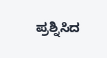ಪ್ರಶ್ನಿಸಿದ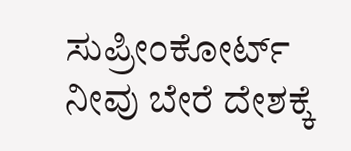ಸುಪ್ರೀಂಕೋರ್ಟ್‌ ನೀವು ಬೇರೆ ದೇಶಕ್ಕೆ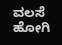ವಲಸೆ ಹೋಗಿ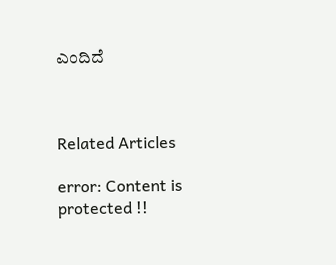ಎಂದಿದೆ



Related Articles

error: Content is protected !!